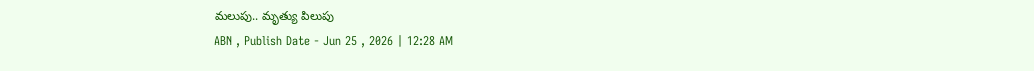మలుపు.. మృత్యు పిలుపు
ABN , Publish Date - Jun 25 , 2026 | 12:28 AM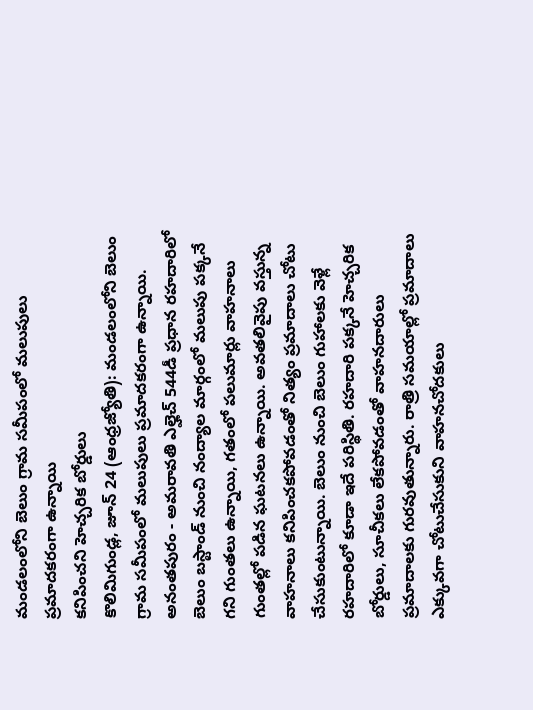మండలంలోని బెలుం గ్రామ సమీపంలో మలుపులు ప్రమాదకరంగా ఉన్నాయి
కనిపించని హెచ్చరిక బోర్డులు
కొలిమిగుండ్ల, జూన్ 24 (ఆంధ్రజ్యోతి): మండలంలోని బెలుం గ్రామ సమీపంలో మలుపులు ప్రమాదకరంగా ఉన్నాయి. అనంతపురం - అమరావతి ఎల్హెచ్ 544డీ ప్రధాన రహదారిలో బెలుం బస్టాండ్ నుంచి నంద్యాల మార్గంలో మలుపు పక్కనే గని గుంతలు ఉన్నాయి, గతంలో పలుమార్లు వాహనాలు గుంతల్లో పడిన ఘటనలు ఉన్నాయి. అవతలివైపు వస్తున్న వాహనాలు కనిపించకపోవడంతో నిత్యం ప్రమాదాలు చోటు చేసుకుంటున్నాయి. బెలుం నుంచి బెలుం గుహాలకు వెళ్లే రహదారిలో కూడా ఇదే పరిస్థితి. రహదారి పక్కనే హెచ్చరిక బోర్డులు, సూచీకలు లేకపోవడంతో వాహనదారులు ప్రమాదాలకు గురవుతున్నారు. రాత్రి సమయాల్లో ప్రమాదాలు ఎక్కువగా చోటుచేసుకుని వాహనచోదకులు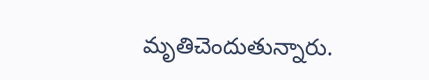మృతిచెందుతున్నారు.